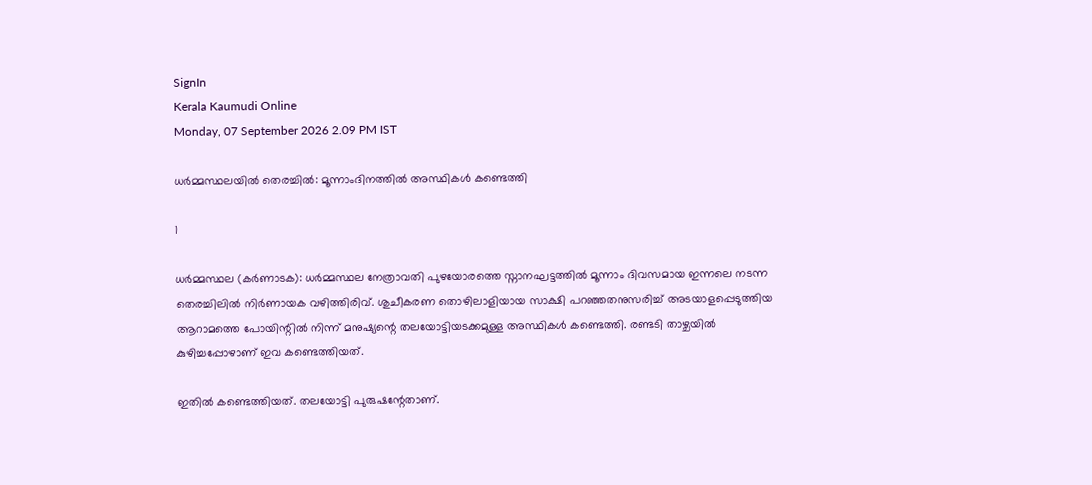SignIn
Kerala Kaumudi Online
Monday, 07 September 2026 2.09 PM IST

ധർമ്മസ്ഥലയിൽ തെരച്ചിൽ: മൂന്നാംദിനത്തിൽ അസ്ഥികൾ കണ്ടെത്തി

1

ധർമ്മസ്ഥല (കർണാടക): ധർമ്മസ്ഥല നേത്രാവതി പുഴയോരത്തെ സ്നാനഘട്ടത്തിൽ മൂന്നാം ദിവസമായ ഇന്നലെ നടന്ന തെരച്ചിലിൽ നിർണായക വഴിത്തിരിവ്. ശുചീകരണ തൊഴിലാളിയായ സാക്ഷി പറഞ്ഞതനുസരിച്ച് അടയാളപ്പെടുത്തിയ ആറാമത്തെ പോയിന്റിൽ നിന്ന് മനുഷ്യന്റെ തലയോട്ടിയടക്കമുള്ള അസ്ഥികൾ കണ്ടെത്തി. രണ്ടടി താഴ്ചയിൽ കുഴിച്ചപ്പോഴാണ് ഇവ കണ്ടെത്തിയത്.

ഇതിൽ കണ്ടെത്തിയത്. തലയോട്ടി പുരുഷന്റേതാണ്.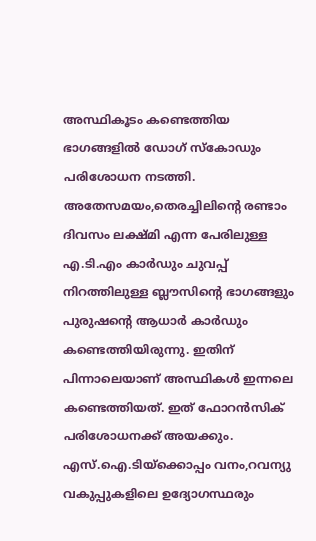അസ്ഥികൂടം കണ്ടെത്തിയ ഭാഗങ്ങളിൽ ഡോഗ് സ്‌കോഡും പരിശോധന നടത്തി. അതേസമയം,തെരച്ചിലിന്റെ രണ്ടാം ദിവസം ലക്ഷ്മി എന്ന പേരിലുള്ള എ.ടി.എം കാർഡും ചുവപ്പ് നിറത്തിലുള്ള ബ്ലൗസിന്റെ ഭാഗങ്ങളും പുരുഷന്റെ ആധാർ കാർഡും കണ്ടെത്തിയിരുന്നു. ഇതിന് പിന്നാലെയാണ് അസ്ഥികൾ ഇന്നലെ കണ്ടെത്തിയത്. ഇത് ഫോറൻസിക് പരിശോധനക്ക് അയക്കും. എസ്‌.ഐ.ടിയ്‌ക്കൊപ്പം വനം,റവന്യു വകുപ്പുകളിലെ ഉദ്യോഗസ്ഥരും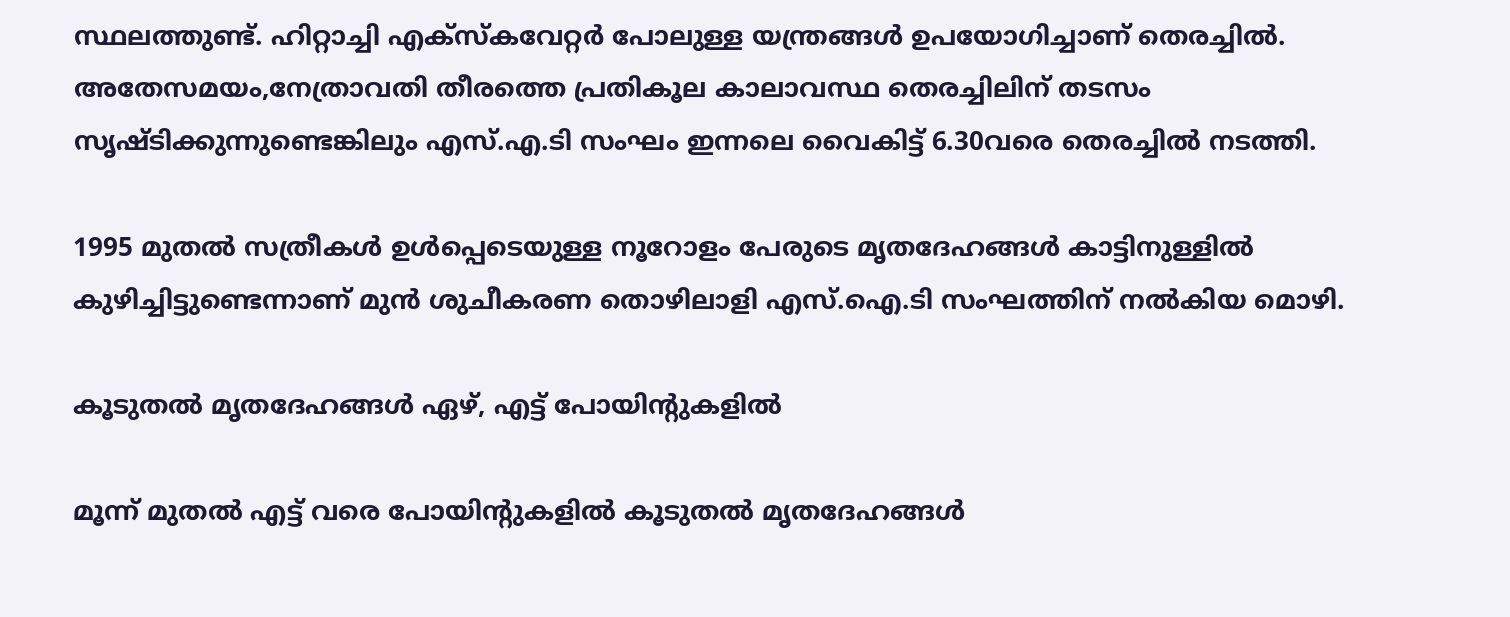സ്ഥലത്തുണ്ട്. ഹിറ്റാച്ചി എക്സ്‌കവേറ്റർ പോലുള്ള യന്ത്രങ്ങൾ ഉപയോഗിച്ചാണ് തെരച്ചിൽ. അതേസമയം,നേത്രാവതി തീരത്തെ പ്രതികൂല കാലാവസ്ഥ തെരച്ചിലിന് തടസം സൃഷ്ടിക്കുന്നുണ്ടെങ്കിലും എസ്.എ.ടി സംഘം ഇന്നലെ വൈകിട്ട് 6.30വരെ തെരച്ചിൽ നടത്തി.

1995 മുതൽ സത്രീകൾ ഉൾപ്പെടെയുള്ള നൂറോളം പേരുടെ മൃതദേഹങ്ങൾ കാട്ടിനുള്ളിൽ കുഴിച്ചിട്ടുണ്ടെന്നാണ് മുൻ ശുചീകരണ തൊഴിലാളി എസ്.ഐ.ടി സംഘത്തിന് നൽകിയ മൊഴി.

കൂടുതൽ മൃതദേഹങ്ങൾ ഏഴ്, എട്ട് പോയിന്റുകളിൽ

മൂന്ന് മുതൽ എട്ട് വരെ പോയിന്റുകളിൽ കൂടുതൽ മൃതദേഹങ്ങൾ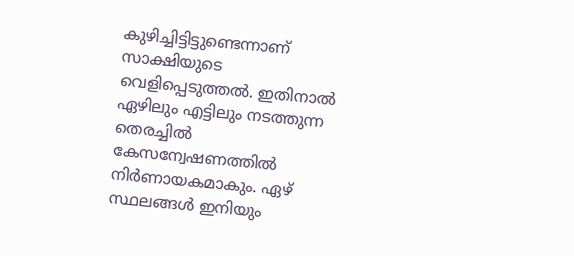കുഴിച്ചിട്ടിട്ടുണ്ടെന്നാണ് സാക്ഷിയുടെ വെളിപ്പെടുത്തൽ. ഇതിനാൽ ഏഴിലും എട്ടിലും നടത്തുന്ന തെരച്ചിൽ കേസന്വേഷണത്തിൽ നിർണായകമാകും. ഏഴ് സ്ഥലങ്ങൾ ഇനിയും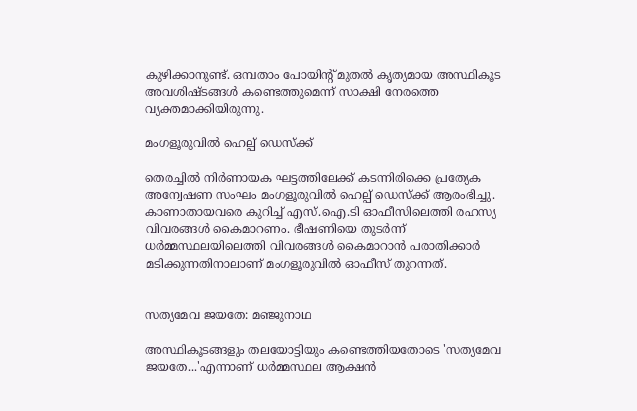കുഴിക്കാനുണ്ട്. ഒമ്പതാം പോയിന്റ് മുതൽ കൃത്യമായ അസ്ഥികൂട അവശിഷ്ടങ്ങൾ കണ്ടെത്തുമെന്ന് സാക്ഷി നേരത്തെ വ്യക്തമാക്കിയിരുന്നു.

മംഗളൂരുവിൽ ഹെല്പ് ഡെസ്‌ക്ക്

തെരച്ചിൽ നിർണായക ഘട്ടത്തിലേക്ക് കടന്നിരിക്കെ പ്രത്യേക അന്വേഷണ സംഘം മംഗളൂരുവിൽ ഹെല്പ് ഡെസ്‌ക്ക് ആരംഭിച്ചു. കാണാതായവരെ കുറിച്ച് എസ്.ഐ.ടി ഓഫീസിലെത്തി രഹസ്യ വിവരങ്ങൾ കൈമാറണം. ഭീഷണിയെ തുടർന്ന് ധർമ്മസ്ഥലയിലെത്തി വിവരങ്ങൾ കൈമാറാൻ പരാതിക്കാർ മടിക്കുന്നതിനാലാണ് മംഗളൂരുവിൽ ഓഫീസ് തുറന്നത്.


സത്യമേവ ജയതേ: മഞ്ജുനാഥ

അസ്ഥികൂടങ്ങളും തലയോട്ടിയും കണ്ടെത്തിയതോടെ 'സത്യമേവ ജയതേ...'എന്നാണ് ധർമ്മസ്ഥല ആക്ഷൻ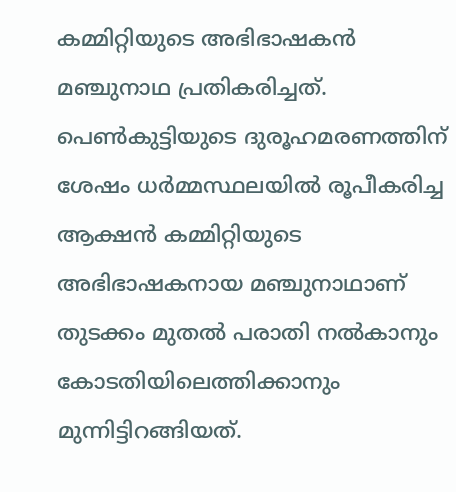കമ്മിറ്റിയുടെ അഭിഭാഷകൻ മഞ്ചുനാഥ പ്രതികരിച്ചത്. പെൺകുട്ടിയുടെ ദുരൂഹമരണത്തിന് ശേഷം ധർമ്മസ്ഥലയിൽ രൂപീകരിച്ച ആക്ഷൻ കമ്മിറ്റിയുടെ അഭിഭാഷകനായ മഞ്ചുനാഥാണ് തുടക്കം മുതൽ പരാതി നൽകാനും കോടതിയിലെത്തിക്കാനും മുന്നിട്ടിറങ്ങിയത്.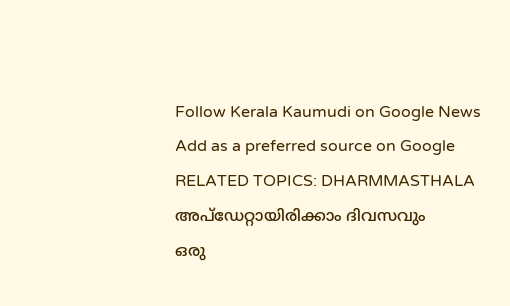Follow Kerala Kaumudi on Google News Add as a preferred source on Google
RELATED TOPICS: DHARMMASTHALA
അപ്ഡേറ്റായിരിക്കാം ദിവസവും
ഒരു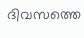ദിവസത്തെ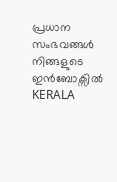പ്രധാന സംഭവങ്ങൾ നിങ്ങളുടെ ഇൻബോക്സിൽ
KERALA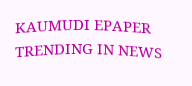KAUMUDI EPAPER
TRENDING IN NEWS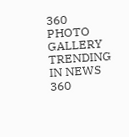360
PHOTO GALLERY
TRENDING IN NEWS 360